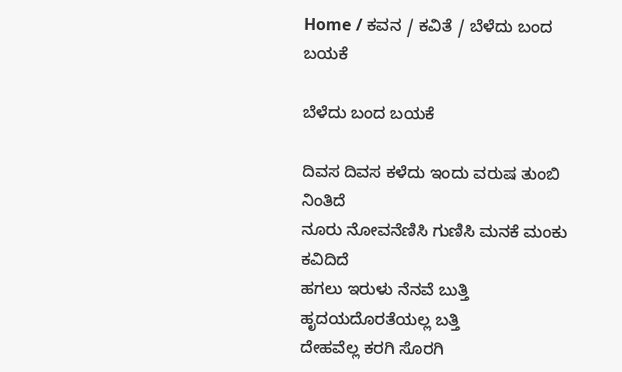Home / ಕವನ / ಕವಿತೆ / ಬೆಳೆದು ಬಂದ ಬಯಕೆ

ಬೆಳೆದು ಬಂದ ಬಯಕೆ

ದಿವಸ ದಿವಸ ಕಳೆದು ಇಂದು ವರುಷ ತುಂಬಿ ನಿಂತಿದೆ
ನೂರು ನೋವನೆಣಿಸಿ ಗುಣಿಸಿ ಮನಕೆ ಮಂಕು ಕವಿದಿದೆ
ಹಗಲು ಇರುಳು ನೆನವೆ ಬುತ್ತಿ
ಹೃದಯದೊರತೆಯಲ್ಲ ಬತ್ತಿ
ದೇಹವೆಲ್ಲ ಕರಗಿ ಸೊರಗಿ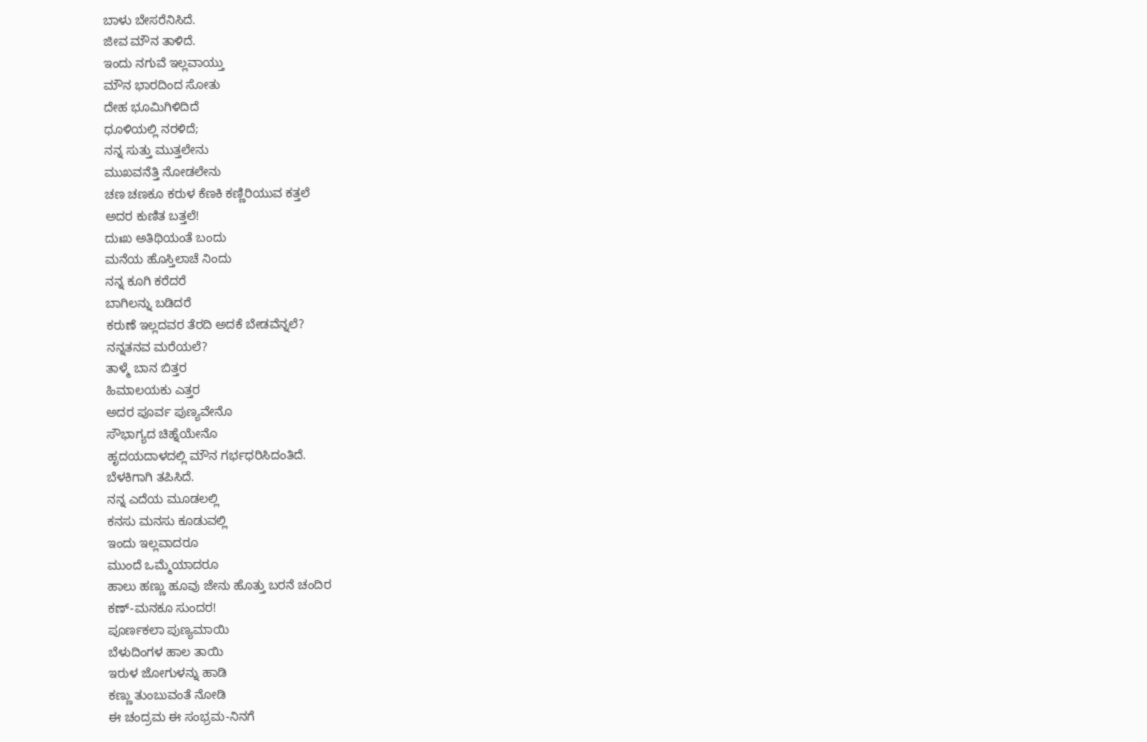ಬಾಳು ಬೇಸರೆನಿಸಿದೆ.
ಜೀವ ಮೌನ ತಾಳಿದೆ.
ಇಂದು ನಗುವೆ ಇಲ್ಲವಾಯ್ತು
ಮೌನ ಭಾರದಿಂದ ಸೋತು
ದೇಹ ಭೂಮಿಗಿಳಿದಿದೆ
ಧೂಳಿಯಲ್ಲಿ ನರಳಿದೆ;
ನನ್ನ ಸುತ್ತು ಮುತ್ತಲೇನು
ಮುಖವನೆತ್ತಿ ನೋಡಲೇನು
ಚಣ ಚಣಕೂ ಕರುಳ ಕೆಣಕಿ ಕಣ್ಣಿರಿಯುವ ಕತ್ತಲೆ
ಅದರ ಕುಣಿತ ಬತ್ತಲೆ!
ದುಃಖ ಅತಿಥಿಯಂತೆ ಬಂದು
ಮನೆಯ ಹೊಸ್ತಿಲಾಚೆ ನಿಂದು
ನನ್ನ ಕೂಗಿ ಕರೆದರೆ
ಬಾಗಿಲನ್ನು ಬಡಿದರೆ
ಕರುಣೆ ಇಲ್ಲದವರ ತೆರದಿ ಅದಕೆ ಬೇಡವೆನ್ನಲೆ?
ನನ್ನತನವ ಮರೆಯಲೆ?
ತಾಳ್ಮೆ ಬಾನ ಬಿತ್ತರ
ಹಿಮಾಲಯಕು ಎತ್ತರ
ಅದರ ಪೂರ್ವ ಪುಣ್ಯವೇನೊ
ಸೌಭಾಗ್ಯದ ಚಿಹ್ನೆಯೇನೊ
ಹೃದಯದಾಳದಲ್ಲಿ ಮೌನ ಗರ್ಭಧರಿಸಿದಂತಿದೆ.
ಬೆಳಕಿಗಾಗಿ ತಪಿಸಿದೆ.
ನನ್ನ ಎದೆಯ ಮೂಡಲಲ್ಲಿ
ಕನಸು ಮನಸು ಕೂಡುವಲ್ಲಿ
ಇಂದು ಇಲ್ಲವಾದರೂ
ಮುಂದೆ ಒಮ್ಮೆಯಾದರೂ
ಹಾಲು ಹಣ್ಣು ಹೂವು ಜೇನು ಹೊತ್ತು ಬರನೆ ಚಂದಿರ
ಕಣ್-ಮನಕೂ ಸುಂದರ!
ಪೂರ್ಣಕಲಾ ಪುಣ್ಯಮಾಯಿ
ಬೆಳುದಿಂಗಳ ಹಾಲ ತಾಯಿ
ಇರುಳ ಜೋಗುಳನ್ನು ಹಾಡಿ
ಕಣ್ಣು ತುಂಬುವಂತೆ ನೋಡಿ
ಈ ಚಂದ್ರಮ ಈ ಸಂಭ್ರಮ-ನಿನಗೆ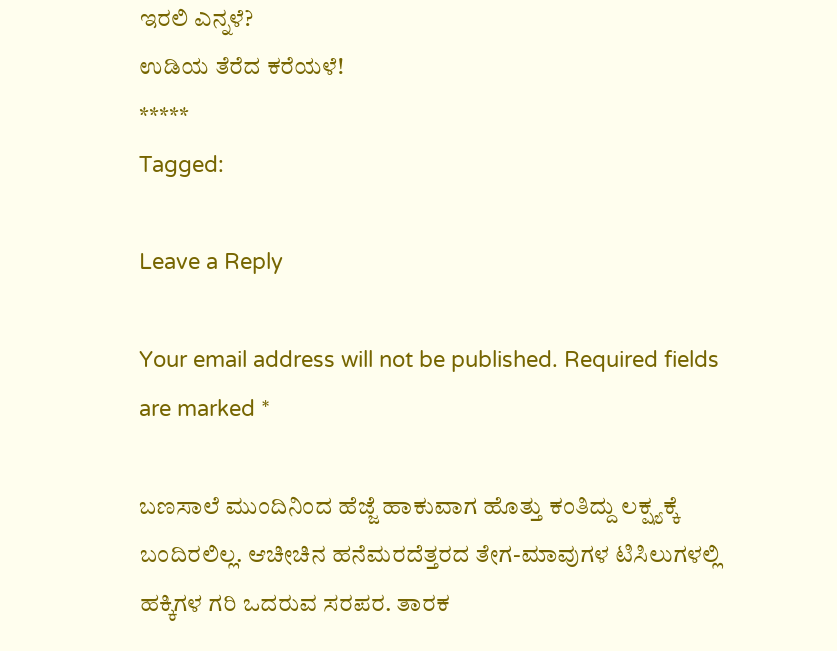ಇರಲಿ ಎನ್ನಳೆ?
ಉಡಿಯ ತೆರೆದ ಕರೆಯಳೆ!
*****
Tagged:

Leave a Reply

Your email address will not be published. Required fields are marked *

ಬಣಸಾಲೆ ಮುಂದಿನಿಂದ ಹೆಜ್ಜೆ ಹಾಕುವಾಗ ಹೊತ್ತು ಕಂತಿದ್ದು ಲಕ್ಷ್ಯಕ್ಕೆ ಬಂದಿರಲಿಲ್ಲ. ಆಚೀಚಿನ ಹನೆಮರದೆತ್ತರದ ತೇಗ-ಮಾವುಗಳ ಟಿಸಿಲುಗಳಲ್ಲಿ ಹಕ್ಕಿಗಳ ಗರಿ ಒದರುವ ಸರಪರ. ತಾರಕ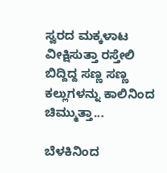ಸ್ವರದ ಮಕ್ಕಳಾಟ ವೀಕ್ಷಿಸುತ್ತಾ ರಸ್ತೇಲಿ ಬಿದ್ದಿದ್ದ ಸಣ್ಣ ಸಣ್ಣ ಕಲ್ಲುಗಳನ್ನು ಕಾಲಿನಿಂದ ಚಿಮ್ಮುತ್ತಾ...

ಬೆಳಕಿನಿಂದ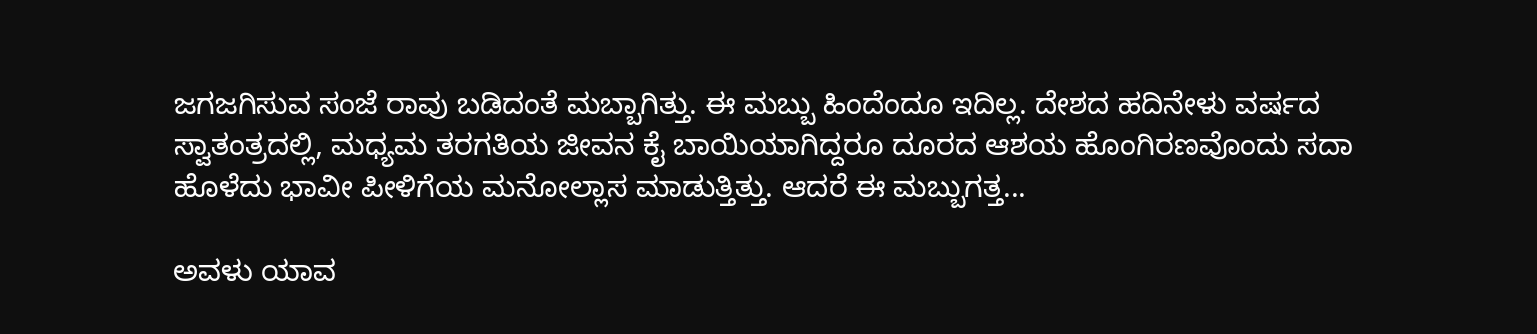ಜಗಜಗಿಸುವ ಸಂಜೆ ರಾವು ಬಡಿದಂತೆ ಮಬ್ಬಾಗಿತ್ತು. ಈ ಮಬ್ಬು ಹಿಂದೆಂದೂ ಇದಿಲ್ಲ. ದೇಶದ ಹದಿನೇಳು ವರ್ಷದ ಸ್ವಾತಂತ್ರದಲ್ಲಿ, ಮಧ್ಯಮ ತರಗತಿಯ ಜೀವನ ಕೈ ಬಾಯಿಯಾಗಿದ್ದರೂ ದೂರದ ಆಶಯ ಹೊಂಗಿರಣವೊಂದು ಸದಾ ಹೊಳೆದು ಭಾವೀ ಪೀಳಿಗೆಯ ಮನೋಲ್ಲಾಸ ಮಾಡುತ್ತಿತ್ತು. ಆದರೆ ಈ ಮಬ್ಬುಗತ್ತ...

ಅವಳು ಯಾವ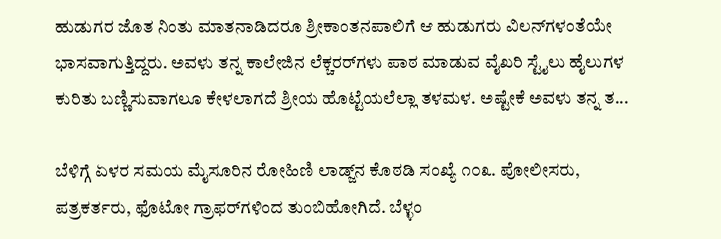ಹುಡುಗರ ಜೊತ ನಿಂತು ಮಾತನಾಡಿದರೂ ಶ್ರೀಕಾಂತನಪಾಲಿಗೆ ಆ ಹುಡುಗರು ವಿಲನ್‌ಗಳಂತೆಯೇ ಭಾಸವಾಗುತ್ತಿದ್ದರು. ಅವಳು ತನ್ನ ಕಾಲೇಜಿನ ಲೆಕ್ಚರರ್‌ಗಳು ಪಾಠ ಮಾಡುವ ವೈಖರಿ ಸ್ಟೈಲು ಹೈಲುಗಳ ಕುರಿತು ಬಣ್ಣಿಸುವಾಗಲೂ ಕೇಳಲಾಗದೆ ಶ್ರೀಯ ಹೊಟ್ಟೆಯಲೆಲ್ಲಾ ತಳಮಳ. ಅಷ್ಟೇಕೆ ಅವಳು ತನ್ನ ತ...

ಬೆಳಿಗ್ಗೆ ಏಳರ ಸಮಯ ಮೈಸೂರಿನ ರೋಹಿಣಿ ಲಾಡ್ಜ್‌ನ ಕೊಠಡಿ ಸಂಖ್ಯೆ ೧೦೩. ಪೋಲೀಸರು, ಪತ್ರಕರ್ತರು, ಫೊಟೋ ಗ್ರಾಫರ್‌ಗಳಿಂದ ತುಂಬಿಹೋಗಿದೆ. ಬೆಳ್ಳಂ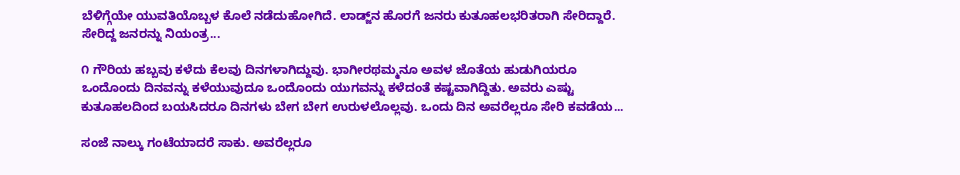ಬೆಳಿಗ್ಗೆಯೇ ಯುವತಿಯೊಬ್ಬಳ ಕೊಲೆ ನಡೆದುಹೋಗಿದೆ. ಲಾಡ್ಜ್‌ನ ಹೊರಗೆ ಜನರು ಕುತೂಹಲಭರಿತರಾಗಿ ಸೇರಿದ್ದಾರೆ. ಸೇರಿದ್ದ ಜನರನ್ನು ನಿಯಂತ್ರ...

೧ ಗೌರಿಯ ಹಬ್ಬವು ಕಳೆದು ಕೆಲವು ದಿನಗಳಾಗಿದ್ದುವು. ಭಾಗೀರಥಮ್ಮನೂ ಅವಳ ಜೊತೆಯ ಹುಡುಗಿಯರೂ ಒಂದೊಂದು ದಿನವನ್ನು ಕಳೆಯುವುದೂ ಒಂದೊಂದು ಯುಗವನ್ನು ಕಳೆದಂತೆ ಕಷ್ಟವಾಗಿದ್ದಿತು. ಅವರು ಎಷ್ಟು ಕುತೂಹಲದಿಂದ ಬಯಸಿದರೂ ದಿನಗಳು ಬೇಗ ಬೇಗ ಉರುಳಲೊಲ್ಲವು. ಒಂದು ದಿನ ಅವರೆಲ್ಲರೂ ಸೇರಿ ಕವಡೆಯ...

ಸಂಜೆ ನಾಲ್ಕು ಗಂಟೆಯಾದರೆ ಸಾಕು. ಅವರೆಲ್ಲರೂ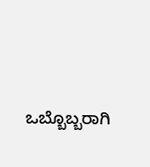ಒಬ್ಬೊಬ್ಬರಾಗಿ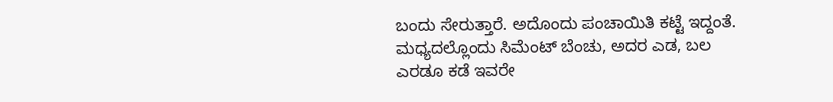ಬಂದು ಸೇರುತ್ತಾರೆ. ಅದೊಂದು ಪಂಚಾಯಿತಿ ಕಟ್ಟೆ ಇದ್ದಂತೆ. ಮಧ್ಯದಲ್ಲೊಂದು ಸಿಮೆಂಟ್ ಬೆಂಚು, ಅದರ ಎಡ, ಬಲ ಎರಡೂ ಕಡೆ ಇವರೇ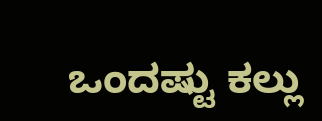ಒಂದಷ್ಟು ಕಲ್ಲು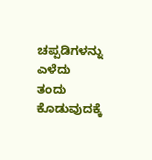ಚಪ್ಪಡಿಗಳನ್ನು ಎಳೆದು ತಂದು ಕೊಡುವುದಕ್ಕೆ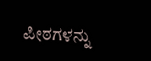ಪೀಠಗಳನ್ನು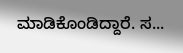ಮಾಡಿಕೊಂಡಿದ್ದಾರೆ. ಸ...